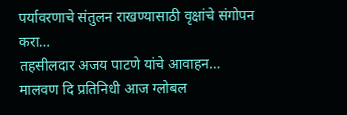पर्यावरणाचे संतुलन राखण्यासाठी वृक्षांचे संगोपन करा…
तहसीलदार अजय पाटणे यांचे आवाहन… मालवण दि प्रतिनिधी आज ग्लोबल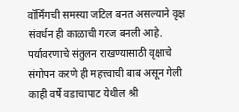वॉर्मिंगची समस्या जटिल बनत असल्याने वृक्ष संवर्धन ही काळाची गरज बनली आहे. पर्यावरणाचे संतुलन राखण्यासाठी वृक्षाचे संगोपन करणे ही महत्त्वाची बाब असून गेली काही वर्षे वडाचापाट येथील श्री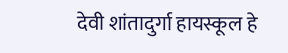देवी शांतादुर्गा हायस्कूल हे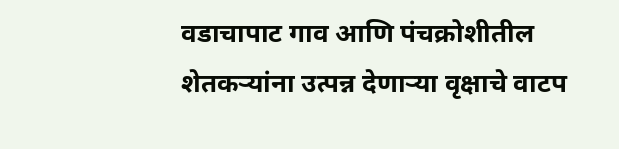वडाचापाट गाव आणि पंचक्रोशीतील शेतकऱ्यांना उत्पन्न देणाऱ्या वृक्षाचे वाटप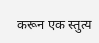करून एक स्तुत्य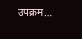उपक्रम…